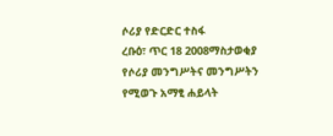ሶሪያ የድርድር ተስፋ
ረቡዕ፣ ጥር 18 2008ማስታወቂያ
የሶሪያ መንግሥትና መንግሥትን የሚወጉ አማፂ ሐይላት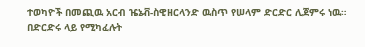ተወካዮች በመጪዉ አርብ ዤኔቭ-ስዊዘርላንድ ዉስጥ የሠላም ድርድር ሊጀምሩ ነዉ። በድርድሩ ላይ የሚካፈሉት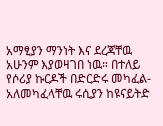አማፂያን ማንነት እና ደረጃቸዉ አሁንም እያወዛገበ ነዉ። በተለይ የሶሪያ ኩርዶች በድርድሩ መካፈል-አለመካፈላቸዉ ሩሲያን ከዩናይትድ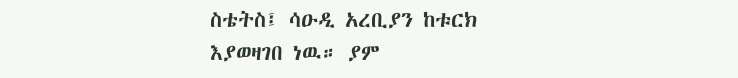ስቴትስ፤ ሳዑዲ አረቢያን ከቱርክ እያወዛገበ ነዉ። ያም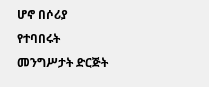ሆኖ በሶሪያ የተባበሩት መንግሥታት ድርጅት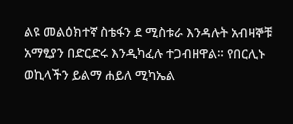ልዩ መልዕክተኛ ስቴፋን ደ ሚስቱራ እንዳሉት አብዛኞቹ አማፂያን በድርድሩ እንዲካፈሉ ተጋብዘዋል። የበርሊኑ ወኪላችን ይልማ ሐይለ ሚካኤል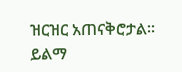ዝርዝር አጠናቅሮታል።
ይልማ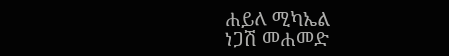ሐይለ ሚካኤል
ነጋሽ መሐመድ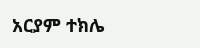አርያም ተክሌ